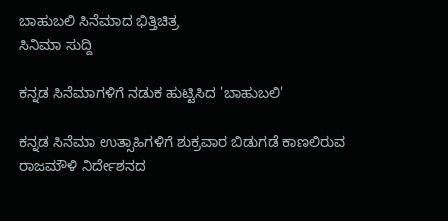ಬಾಹುಬಲಿ ಸಿನೆಮಾದ ಭಿತ್ತಿಚಿತ್ರ
ಸಿನಿಮಾ ಸುದ್ದಿ

ಕನ್ನಡ ಸಿನೆಮಾಗಳಿಗೆ ನಡುಕ ಹುಟ್ಟಿಸಿದ 'ಬಾಹುಬಲಿ'

ಕನ್ನಡ ಸಿನೆಮಾ ಉತ್ಸಾಹಿಗಳಿಗೆ ಶುಕ್ರವಾರ ಬಿಡುಗಡೆ ಕಾಣಲಿರುವ ರಾಜಮೌಳಿ ನಿರ್ದೇಶನದ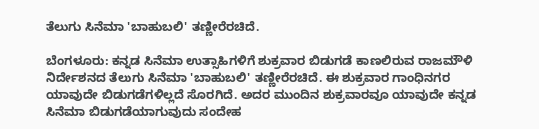ತೆಲುಗು ಸಿನೆಮಾ 'ಬಾಹುಬಲಿ' ತಣ್ಣೀರೆರಚಿದೆ.

ಬೆಂಗಳೂರು: ಕನ್ನಡ ಸಿನೆಮಾ ಉತ್ಸಾಹಿಗಳಿಗೆ ಶುಕ್ರವಾರ ಬಿಡುಗಡೆ ಕಾಣಲಿರುವ ರಾಜಮೌಳಿ ನಿರ್ದೇಶನದ ತೆಲುಗು ಸಿನೆಮಾ 'ಬಾಹುಬಲಿ' ತಣ್ಣೀರೆರಚಿದೆ. ಈ ಶುಕ್ರವಾರ ಗಾಂಧಿನಗರ ಯಾವುದೇ ಬಿಡುಗಡೆಗಳಿಲ್ಲದೆ ಸೊರಗಿದೆ. ಅದರ ಮುಂದಿನ ಶುಕ್ರವಾರವೂ ಯಾವುದೇ ಕನ್ನಡ ಸಿನೆಮಾ ಬಿಡುಗಡೆಯಾಗುವುದು ಸಂದೇಹ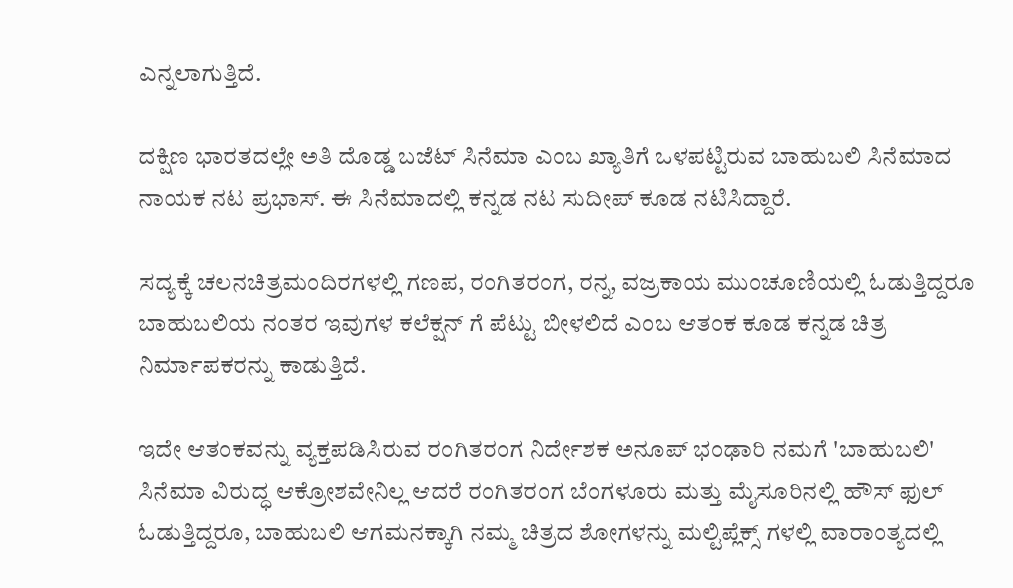ಎನ್ನಲಾಗುತ್ತಿದೆ.

ದಕ್ಷಿಣ ಭಾರತದಲ್ಲೇ ಅತಿ ದೊಡ್ಡ ಬಜೆಟ್ ಸಿನೆಮಾ ಎಂಬ ಖ್ಯಾತಿಗೆ ಒಳಪಟ್ಟಿರುವ ಬಾಹುಬಲಿ ಸಿನೆಮಾದ ನಾಯಕ ನಟ ಪ್ರಭಾಸ್. ಈ ಸಿನೆಮಾದಲ್ಲಿ ಕನ್ನಡ ನಟ ಸುದೀಪ್ ಕೂಡ ನಟಿಸಿದ್ದಾರೆ.

ಸದ್ಯಕ್ಕೆ ಚಲನಚಿತ್ರಮಂದಿರಗಳಲ್ಲಿ ಗಣಪ, ರಂಗಿತರಂಗ, ರನ್ನ, ವಜ್ರಕಾಯ ಮುಂಚೂಣಿಯಲ್ಲಿ ಓಡುತ್ತಿದ್ದರೂ ಬಾಹುಬಲಿಯ ನಂತರ ಇವುಗಳ ಕಲೆಕ್ಷನ್ ಗೆ ಪೆಟ್ಟು ಬೀಳಲಿದೆ ಎಂಬ ಆತಂಕ ಕೂಡ ಕನ್ನಡ ಚಿತ್ರ ನಿರ್ಮಾಪಕರನ್ನು ಕಾಡುತ್ತಿದೆ.

ಇದೇ ಆತಂಕವನ್ನು ವ್ಯಕ್ತಪಡಿಸಿರುವ ರಂಗಿತರಂಗ ನಿರ್ದೇಶಕ ಅನೂಪ್ ಭಂಢಾರಿ ನಮಗೆ 'ಬಾಹುಬಲಿ' ಸಿನೆಮಾ ವಿರುದ್ಧ ಆಕ್ರೋಶವೇನಿಲ್ಲ ಆದರೆ ರಂಗಿತರಂಗ ಬೆಂಗಳೂರು ಮತ್ತು ಮೈಸೂರಿನಲ್ಲಿ ಹೌಸ್ ಫುಲ್ ಓಡುತ್ತಿದ್ದರೂ, ಬಾಹುಬಲಿ ಆಗಮನಕ್ಕಾಗಿ ನಮ್ಮ ಚಿತ್ರದ ಶೋಗಳನ್ನು ಮಲ್ಟಿಪ್ಲೆಕ್ಸ್ ಗಳಲ್ಲಿ ವಾರಾಂತ್ಯದಲ್ಲಿ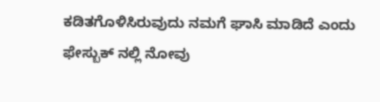ಕಡಿತಗೊಳಿಸಿರುವುದು ನಮಗೆ ಘಾಸಿ ಮಾಡಿದೆ ಎಂದು ಫೇಸ್ಬುಕ್ ನಲ್ಲಿ ನೋವು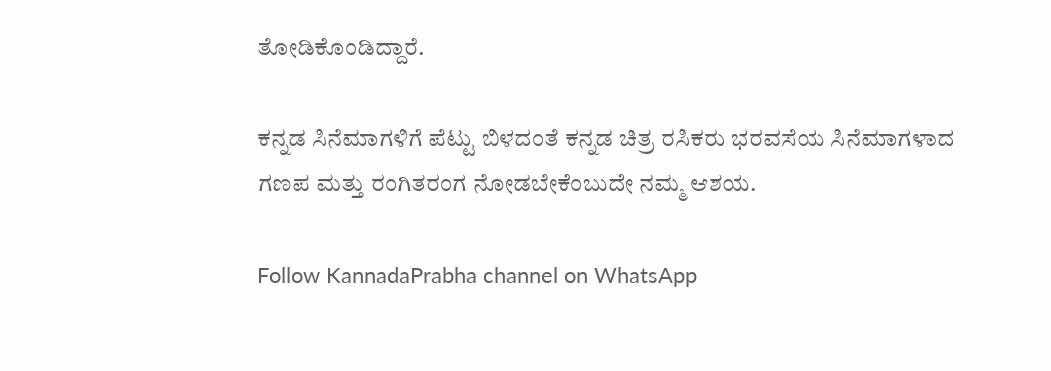ತೋಡಿಕೊಂಡಿದ್ದಾರೆ.

ಕನ್ನಡ ಸಿನೆಮಾಗಳಿಗೆ ಪೆಟ್ಟು ಬಿಳದಂತೆ ಕನ್ನಡ ಚಿತ್ರ ರಸಿಕರು ಭರವಸೆಯ ಸಿನೆಮಾಗಳಾದ ಗಣಪ ಮತ್ತು ರಂಗಿತರಂಗ ನೋಡಬೇಕೆಂಬುದೇ ನಮ್ಮ ಆಶಯ.

Follow KannadaPrabha channel on WhatsApp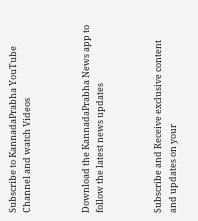Subscribe to KannadaPrabha YouTube Channel and watch Videos



Download the KannadaPrabha News app to follow the latest news updates



Subscribe and Receive exclusive content and updates on your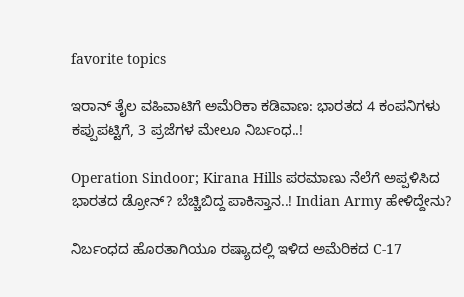favorite topics

ಇರಾನ್‌ ತೈಲ ವಹಿವಾಟಿಗೆ ಅಮೆರಿಕಾ ಕಡಿವಾಣ: ಭಾರತದ 4 ಕಂಪನಿಗಳು ಕಪ್ಪುಪಟ್ಟಿಗೆ, 3 ಪ್ರಜೆಗಳ ಮೇಲೂ ನಿರ್ಬಂಧ..!

Operation Sindoor; Kirana Hills ಪರಮಾಣು ನೆಲೆಗೆ ಅಪ್ಪಳಿಸಿದ ಭಾರತದ ಡ್ರೋನ್? ಬೆಚ್ಚಿಬಿದ್ದ ಪಾಕಿಸ್ತಾನ..! Indian Army ಹೇಳಿದ್ದೇನು?

ನಿರ್ಬಂಧದ ಹೊರತಾಗಿಯೂ ರಷ್ಯಾದಲ್ಲಿ ಇಳಿದ ಅಮೆರಿಕದ C-17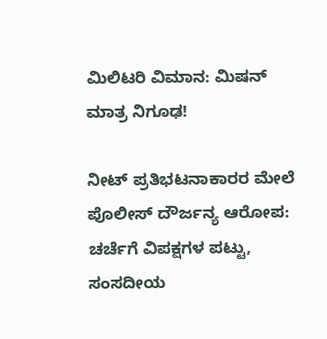ಮಿಲಿಟರಿ ವಿಮಾನ: ಮಿಷನ್ ಮಾತ್ರ ನಿಗೂಢ!

ನೀಟ್ ಪ್ರತಿಭಟನಾಕಾರರ ಮೇಲೆ ಪೊಲೀಸ್ ದೌರ್ಜನ್ಯ ಆರೋಪ: ಚರ್ಚೆಗೆ ವಿಪಕ್ಷಗಳ ಪಟ್ಟು, ಸಂಸದೀಯ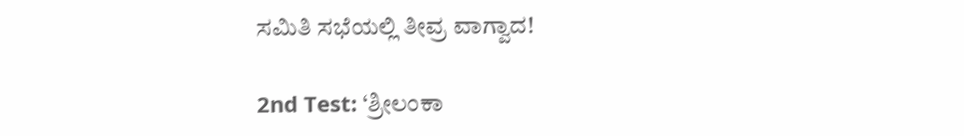ಸಮಿತಿ ಸಭೆಯಲ್ಲಿ ತೀವ್ರ ವಾಗ್ವಾದ!

2nd Test: ‘ಶ್ರೀಲಂಕಾ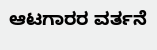ಆಟಗಾರರ ವರ್ತನೆ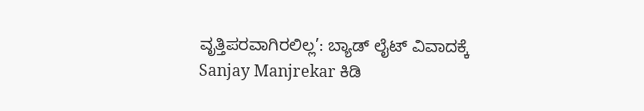ವೃತ್ತಿಪರವಾಗಿರಲಿಲ್ಲ’: ಬ್ಯಾಡ್ ಲೈಟ್ ವಿವಾದಕ್ಕೆ Sanjay Manjrekar ಕಿಡಿ